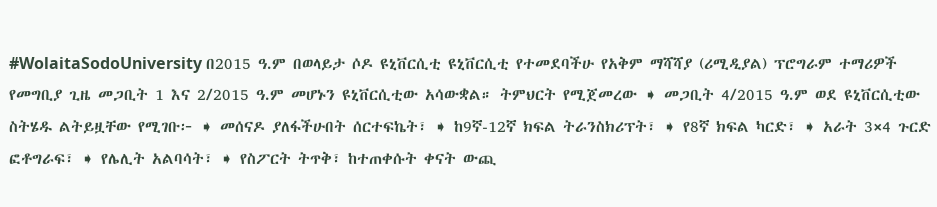#WolaitaSodoUniversity በ2015 ዓ.ም በወላይታ ሶዶ ዩኒቨርሲቲ ዩኒቨርሲቲ የተመደባችሁ የአቅም ማሻሻያ (ሪሚዲያል) ፕሮግራም ተማሪዎች የመግቢያ ጊዜ መጋቢት 1 እና 2/2015 ዓ.ም መሆኑን ዩኒቨርሲቲው አሳውቋል። ትምህርት የሚጀመረው ➧ መጋቢት 4/2015 ዓ.ም ወደ ዩኒቨርሲቲው ስትሄዱ ልትይዟቸው የሚገቡ፦ ➧ መሰናዶ ያለፋችሁበት ሰርተፍኬት፣ ➧ ከ9ኛ-12ኛ ክፍል ትራንስክሪፕት፣ ➧ የ8ኛ ክፍል ካርድ፣ ➧ አራት 3×4 ጉርድ ፎቶግራፍ፣ ➧ የሌሊት አልባሳት፣ ➧ የስፖርት ትጥቅ፣ ከተጠቀሱት ቀናት ውጪ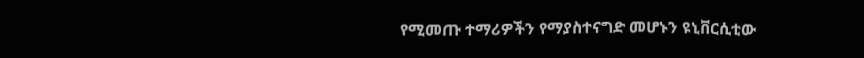የሚመጡ ተማሪዎችን የማያስተናግድ መሆኑን ዩኒቨርሲቲው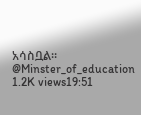አሳስቧል። @Minster_of_education 1.2K views19:51